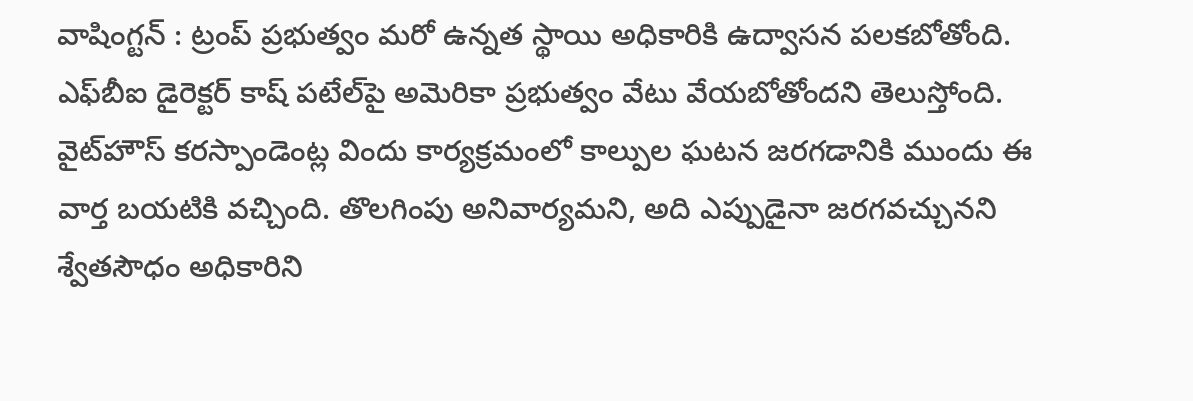వాషింగ్టన్‌ : ట్రంప్‌ ప్రభుత్వం మరో ఉన్నత స్థాయి అధికారికి ఉద్వాసన పలకబోతోంది. ఎఫ్‌బీఐ డైరెక్టర్‌ కాష్‌ పటేల్‌పై అమెరికా ప్రభుత్వం వేటు వేయబోతోందని తెలుస్తోంది. వైట్‌హౌస్‌ కరస్పాండెంట్ల విందు కార్యక్రమంలో కాల్పుల ఘటన జరగడానికి ముందు ఈ వార్త బయటికి వచ్చింది. తొలగింపు అనివార్యమని, అది ఎప్పుడైనా జరగవచ్చునని శ్వేతసౌధం అధికారిని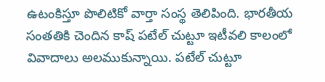ఉటంకిస్తూ పొలిటికో వార్తా సంస్థ తెలిపింది. భారతీయ సంతతికి చెందిన కాష్‌ పటేల్‌ చుట్టూ ఇటీవలి కాలంలో వివాదాలు అలముకున్నాయి. పటేల్‌ చుట్టూ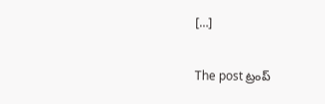[…]

The post ట్రంప్‌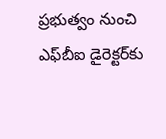ప్రభుత్వం నుంచి ఎఫ్‌బీఐ డైరెక్టర్‌కు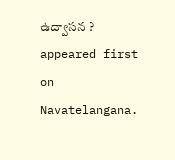ఉద్వాసన ? appeared first on Navatelangana.